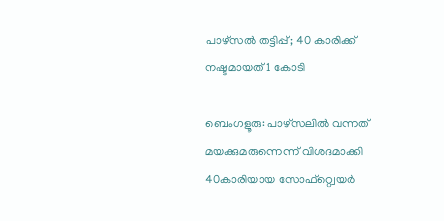പാഴ്‌സൽ തട്ടിപ്പ്; 40 കാരിക്ക് നഷ്ടമായത് 1 കോടി

ബെംഗളൂരു: പാഴ്സലില്‍ വന്നത് മയക്കുമരുന്നെന്ന് വിശദമാക്കി 40കാരിയായ സോഫ്റ്റ്വെയർ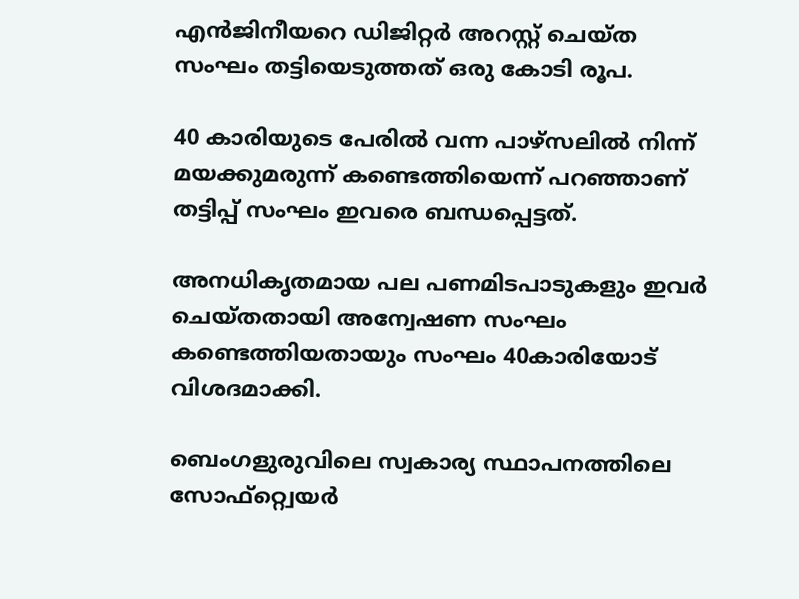എൻജിനീയറെ ഡിജിറ്റർ അറസ്റ്റ് ചെയ്ത സംഘം തട്ടിയെടുത്തത് ഒരു കോടി രൂപ.

40 കാരിയുടെ പേരില്‍ വന്ന പാഴ്സലില്‍ നിന്ന് മയക്കുമരുന്ന് കണ്ടെത്തിയെന്ന് പറഞ്ഞാണ് തട്ടിപ്പ് സംഘം ഇവരെ ബന്ധപ്പെട്ടത്.

അനധികൃതമായ പല പണമിടപാടുകളും ഇവർ ചെയ്തതായി അന്വേഷണ സംഘം കണ്ടെത്തിയതായും സംഘം 40കാരിയോട് വിശദമാക്കി.

ബെംഗളുരുവിലെ സ്വകാര്യ സ്ഥാപനത്തിലെ സോഫ്റ്റ്വെയർ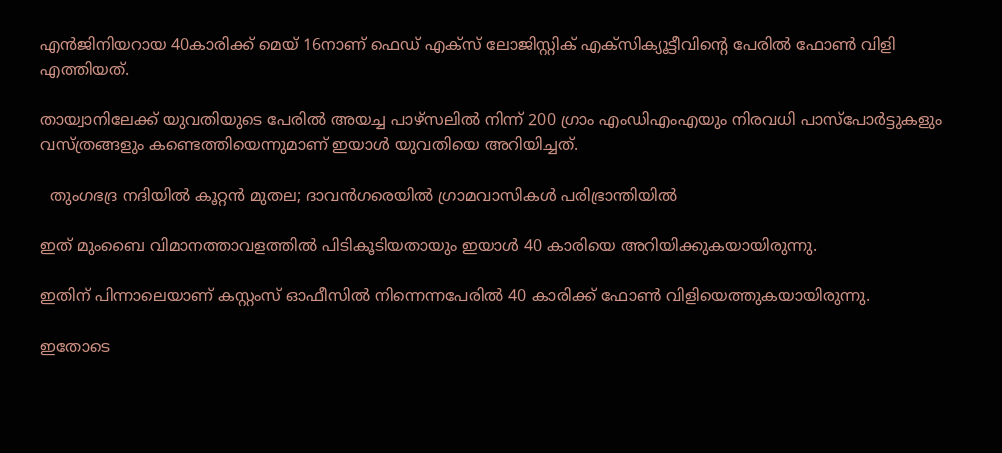എൻജിനിയറായ 40കാരിക്ക് മെയ് 16നാണ് ഫെഡ് എക്സ് ലോജിസ്റ്റിക് എക്സിക്യൂട്ടീവിന്റെ പേരില്‍ ഫോണ്‍ വിളി എത്തിയത്.

തായ്വാനിലേക്ക് യുവതിയുടെ പേരില്‍ അയച്ച പാഴ്സലില്‍ നിന്ന് 200 ഗ്രാം എംഡിഎംഎയും നിരവധി പാസ്പോർട്ടുകളും വസ്ത്രങ്ങളും കണ്ടെത്തിയെന്നുമാണ് ഇയാള്‍ യുവതിയെ അറിയിച്ചത്.

  തുംഗഭദ്ര നദിയിൽ കൂറ്റൻ മുതല; ദാവൻഗരെയിൽ ഗ്രാമവാസികൾ പരിഭ്രാന്തിയിൽ

ഇത് മുംബൈ വിമാനത്താവളത്തില്‍ പിടികൂടിയതായും ഇയാള്‍ 40 കാരിയെ അറിയിക്കുകയായിരുന്നു.

ഇതിന് പിന്നാലെയാണ് കസ്റ്റംസ് ഓഫീസില്‍ നിന്നെന്നപേരില്‍ 40 കാരിക്ക് ഫോണ്‍ വിളിയെത്തുകയായിരുന്നു.

ഇതോടെ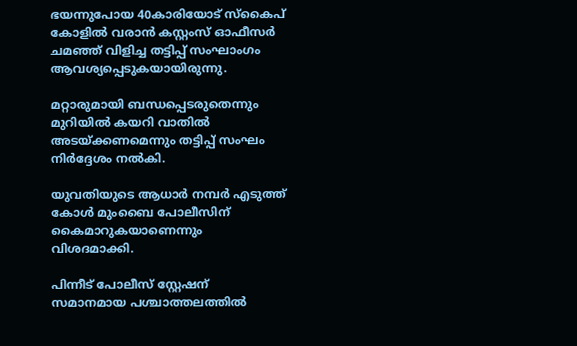ഭയന്നുപോയ 40കാരിയോട് സ്കൈപ് കോളില്‍ വരാൻ കസ്റ്റംസ് ഓഫീസർ ചമഞ്ഞ് വിളിച്ച തട്ടിപ്പ് സംഘാംഗം ആവശ്യപ്പെടുകയായിരുന്നു.

മറ്റാരുമായി ബന്ധപ്പെടരുതെന്നും മുറിയില്‍ കയറി വാതില്‍ അടയ്ക്കണമെന്നും തട്ടിപ്പ് സംഘം നിർദ്ദേശം നല്‍കി.

യുവതിയുടെ ആധാർ നമ്പർ എടുത്ത് കോള്‍ മുംബൈ പോലീസിന് കൈമാറുകയാണെന്നും വിശദമാക്കി.

പിന്നീട് പോലീസ് സ്റ്റേഷന് സമാനമായ പശ്ചാത്തലത്തില്‍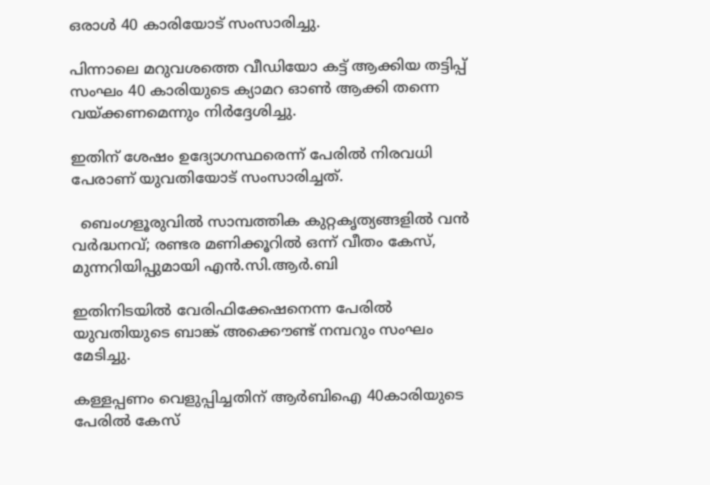ഒരാള്‍ 40 കാരിയോട് സംസാരിച്ചു.

പിന്നാലെ മറുവശത്തെ വീഡിയോ കട്ട് ആക്കിയ തട്ടിപ്പ് സംഘം 40 കാരിയുടെ ക്യാമറ ഓണ്‍ ആക്കി തന്നെ വയ്ക്കണമെന്നും നിർദ്ദേശിച്ചു.

ഇതിന് ശേഷം ഉദ്യോഗസ്ഥരെന്ന് പേരില്‍ നിരവധി പേരാണ് യുവതിയോട് സംസാരിച്ചത്.

  ബെംഗളൂരുവിൽ സാമ്പത്തിക കുറ്റകൃത്യങ്ങളിൽ വൻ വർദ്ധനവ്; രണ്ടര മണിക്കൂറിൽ ഒന്ന് വീതം കേസ്, മുന്നറിയിപ്പുമായി എൻ.സി.ആർ.ബി

ഇതിനിടയില്‍ വേരിഫിക്കേഷനെന്ന പേരില്‍ യുവതിയുടെ ബാങ്ക് അക്കൌണ്ട് നമ്പറും സംഘം മേടിച്ചു.

കള്ളപ്പണം വെളുപ്പിച്ചതിന് ആർബിഐ 40കാരിയുടെ പേരില്‍ കേസ്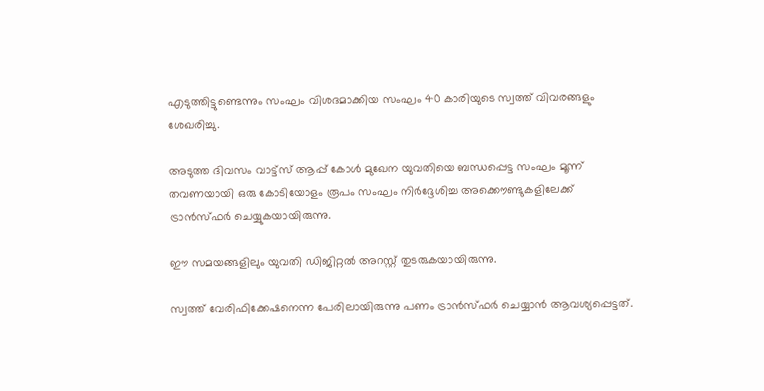എടുത്തിട്ടുണ്ടെന്നും സംഘം വിശദമാക്കിയ സംഘം 40 കാരിയുടെ സ്വത്ത് വിവരങ്ങളും ശേഖരിച്ചു.

അടുത്ത ദിവസം വാട്ട്സ് ആപ്പ് കോള്‍ മുഖേന യുവതിയെ ബന്ധപ്പെട്ട സംഘം മൂന്ന് തവണയായി ഒരു കോടിയോളം രൂപം സംഘം നിർദ്ദേശിച്ച അക്കൌണ്ടുകളിലേക്ക് ട്രാൻസ്ഫർ ചെയ്യുകയായിരുന്നു.

ഈ സമയങ്ങളിലും യുവതി ഡിജിറ്റല്‍ അറസ്റ്റ് തുടരുകയായിരുന്നു.

സ്വത്ത് വേരിഫിക്കേഷനെന്ന പേരിലായിരുന്നു പണം ട്രാൻസ്ഫർ ചെയ്യാൻ ആവശ്യപ്പെട്ടത്.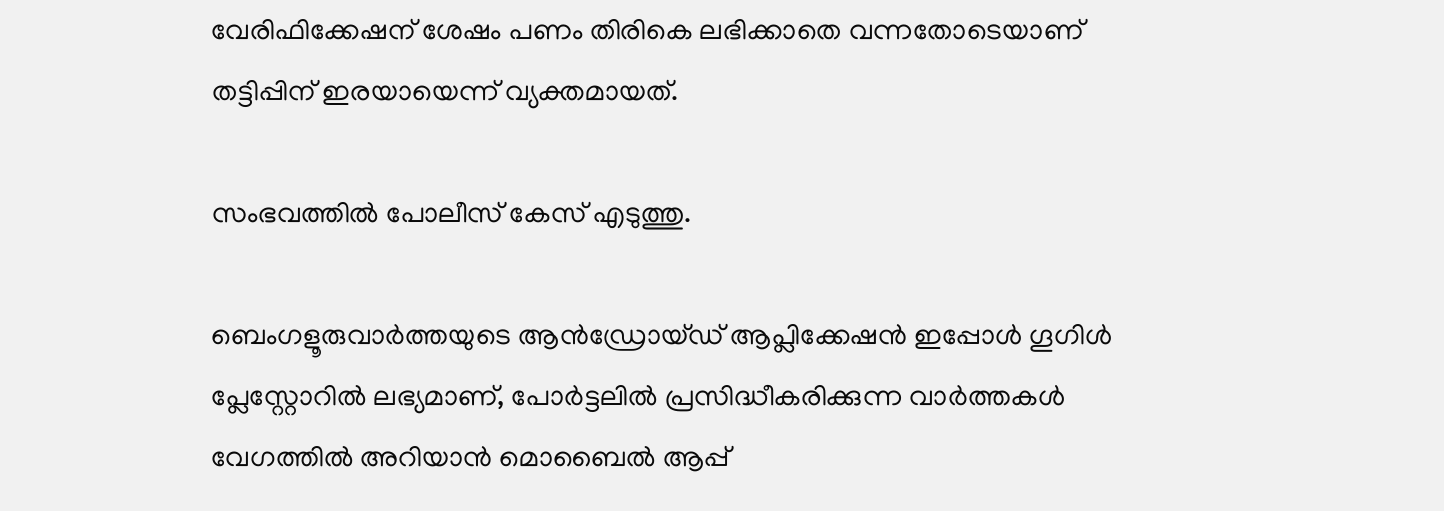വേരിഫിക്കേഷന് ശേഷം പണം തിരികെ ലഭിക്കാതെ വന്നതോടെയാണ് തട്ടിപ്പിന് ഇരയായെന്ന് വ്യക്തമായത്.

സംഭവത്തില്‍ പോലീസ് കേസ് എടുത്തു.

ബെംഗളൂരുവാർത്തയുടെ ആൻഡ്രോയ്ഡ് ആപ്ലിക്കേഷൻ ഇപ്പോൾ ഗൂഗിൾ പ്ലേസ്റ്റോറിൽ ലഭ്യമാണ്, പോർട്ടലിൽ പ്രസിദ്ധീകരിക്കുന്ന വാർത്തകൾ വേഗത്തിൽ അറിയാൻ മൊബൈൽ ആപ്പ്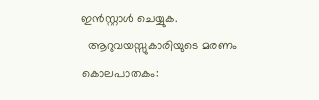ഇൻസ്റ്റാൾ ചെയ്യുക.
  ആറുവയസ്സുകാരിയുടെ മരണം കൊലപാതകം: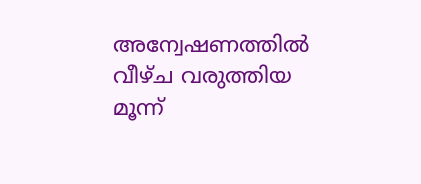അന്വേഷണത്തിൽ വീഴ്ച വരുത്തിയ മൂന്ന്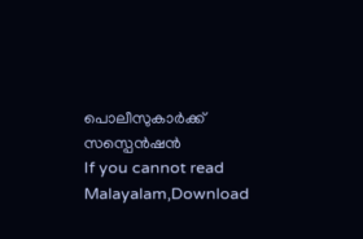പൊലീസുകാർക്ക് സസ്പെൻഷൻ
If you cannot read Malayalam,Download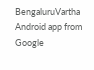BengaluruVartha Android app from Google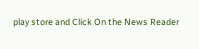play store and Click On the News Reader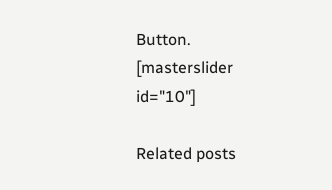Button. [masterslider id="10"]

Related posts